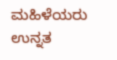ಮಹಿಳೆಯರು ಉನ್ನತ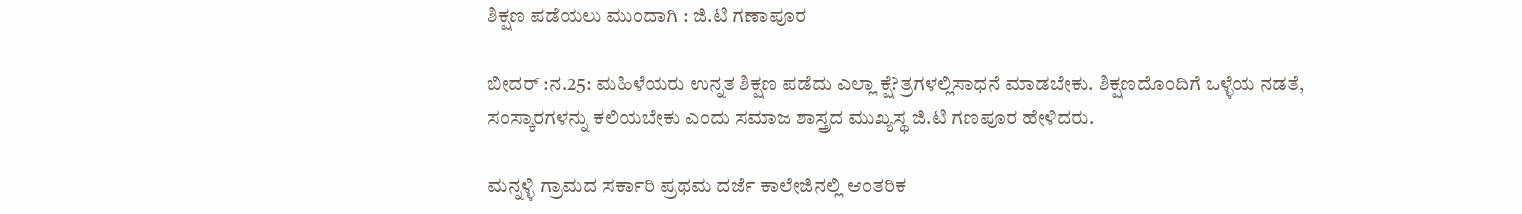ಶಿಕ್ಷಣ ಪಡೆಯಲು ಮುಂದಾಗಿ : ಜಿ.ಟಿ ಗಣಾಪೂರ

ಬೀದರ್ :ನ.25: ಮಹಿಳೆಯರು ಉನ್ನತ ಶಿಕ್ಷಣ ಪಡೆದು ಎಲ್ಲಾ ಕ್ಷೆ?ತ್ರಗಳಲ್ಲಿಸಾಧನೆ ಮಾಡಬೇಕು. ಶಿಕ್ಷಣದೊಂದಿಗೆ ಒಳ್ಳೆಯ ನಡತೆ, ಸಂಸ್ಕಾರಗಳನ್ನು ಕಲಿಯಬೇಕು ಎಂದು ಸಮಾಜ ಶಾಸ್ತ್ರದ ಮುಖ್ಯಸ್ಥ ಜಿ.ಟಿ ಗಣಪೂರ ಹೇಳಿದರು.

ಮನ್ನಳ್ಳಿ ಗ್ರಾಮದ ಸರ್ಕಾರಿ ಪ್ರಥಮ ದರ್ಜೆ ಕಾಲೇಜಿನಲ್ಲಿ ಆಂತರಿಕ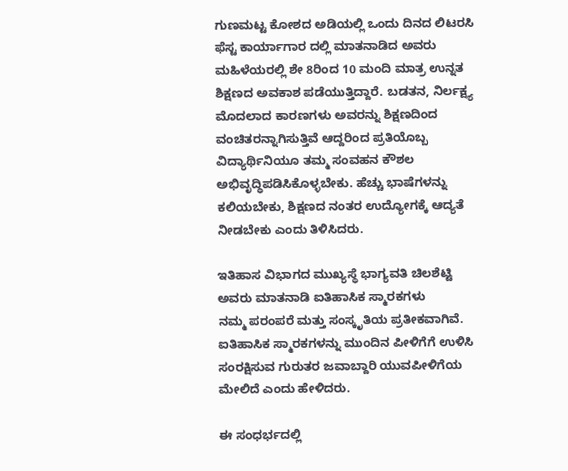ಗುಣಮಟ್ಟ ಕೋಶದ ಅಡಿಯಲ್ಲಿ ಒಂದು ದಿನದ ಲಿಟರಸಿ ಫೆಸ್ಟ ಕಾರ್ಯಾಗಾರ ದಲ್ಲಿ ಮಾತನಾಡಿದ ಅವರು ಮಹಿಳೆಯರಲ್ಲಿ ಶೇ 8ರಿಂದ 10 ಮಂದಿ ಮಾತ್ರ ಉನ್ನತ ಶಿಕ್ಷಣದ ಅವಕಾಶ ಪಡೆಯುತ್ತಿದ್ದಾರೆ. ಬಡತನ, ನಿರ್ಲಕ್ಷ್ಯ ಮೊದಲಾದ ಕಾರಣಗಳು ಅವರನ್ನು ಶಿಕ್ಷಣದಿಂದ ವಂಚಿತರನ್ನಾಗಿಸುತ್ತಿವೆ ಆದ್ದರಿಂದ ಪ್ರತಿಯೊಬ್ಬ ವಿದ್ಯಾರ್ಥಿನಿಯೂ ತಮ್ಮ ಸಂವಹನ ಕೌಶಲ ಅಭಿವೃದ್ಧಿಪಡಿಸಿಕೊಳ್ಳಬೇಕು. ಹೆಚ್ಚು ಭಾಷೆಗಳನ್ನು ಕಲಿಯಬೇಕು, ಶಿಕ್ಷಣದ ನಂತರ ಉದ್ಯೋಗಕ್ಕೆ ಆದ್ಯತೆ ನೀಡಬೇಕು ಎಂದು ತಿಳಿಸಿದರು.

ಇತಿಹಾಸ ವಿಭಾಗದ ಮುಖ್ಯಸ್ಥೆ ಭಾಗ್ಯವತಿ ಚಿಲಶೆಟ್ಟಿ ಅವರು ಮಾತನಾಡಿ ಐತಿಹಾಸಿಕ ಸ್ಮಾರಕಗಳು
ನಮ್ಮ ಪರಂಪರೆ ಮತ್ತು ಸಂಸ್ಕೃತಿಯ ಪ್ರತೀಕವಾಗಿವೆ. ಐತಿಹಾಸಿಕ ಸ್ಮಾರಕಗಳನ್ನು ಮುಂದಿನ ಪೀಳಿಗೆಗೆ ಉಳಿಸಿ ಸಂರಕ್ಷಿಸುವ ಗುರುತರ ಜವಾಬ್ದಾರಿ ಯುವಪೀಳಿಗೆಯ ಮೇಲಿದೆ ಎಂದು ಹೇಳಿದರು.

ಈ ಸಂಧರ್ಭದಲ್ಲಿ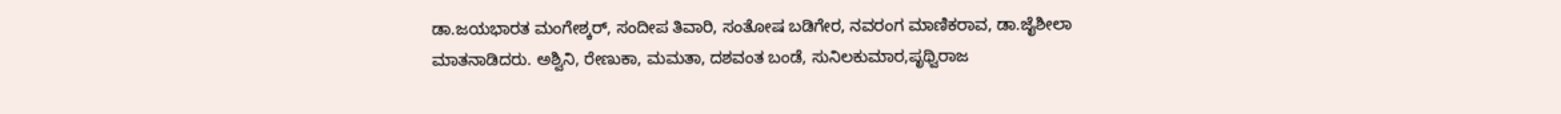ಡಾ.ಜಯಭಾರತ ಮಂಗೇಶ್ಕರ್, ಸಂದೀಪ ತಿವಾರಿ, ಸಂತೋಷ ಬಡಿಗೇರ, ನವರಂಗ ಮಾಣಿಕರಾವ, ಡಾ.ಜೈಶೀಲಾ ಮಾತನಾಡಿದರು. ಅಶ್ವಿನಿ, ರೇಣುಕಾ, ಮಮತಾ, ದಶವಂತ ಬಂಡೆ, ಸುನಿಲಕುಮಾರ,ಪೃಥ್ವಿರಾಜ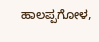ಹಾಲಪ್ಪಗೋಳ,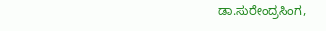ಡಾ.ಸುರೇಂದ್ರಸಿಂಗ,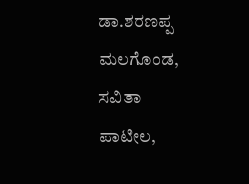ಡಾ.ಶರಣಪ್ಪ ಮಲಗೊಂಡ, ಸವಿತಾ ಪಾಟೀಲ,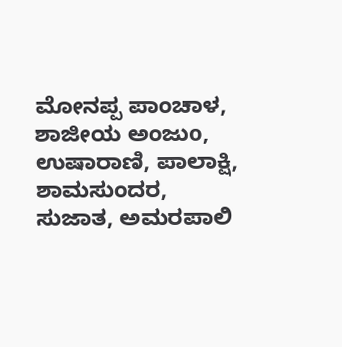ಮೋನಪ್ಪ ಪಾಂಚಾಳ, ಶಾಜೀಯ ಅಂಜುo, ಉಷಾರಾಣಿ, ಪಾಲಾಕ್ಷಿ, ಶಾಮಸುಂದರ, ಸುಜಾತ, ಅಮರಪಾಲಿ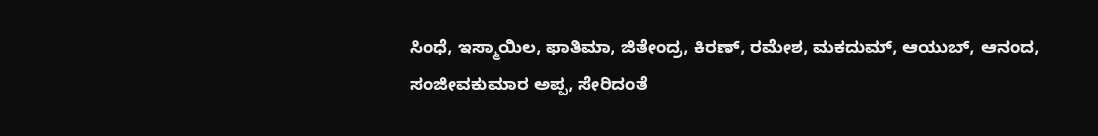ಸಿಂಧೆ, ಇಸ್ಮಾಯಿಲ, ಫಾತಿಮಾ, ಜಿತೇಂದ್ರ, ಕಿರಣ್, ರಮೇಶ, ಮಕದುಮ್, ಆಯುಬ್, ಆನಂದ, ಸಂಜೀವಕುಮಾರ ಅಪ್ಪ, ಸೇರಿದಂತೆ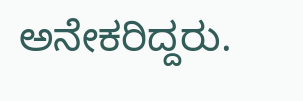ಅನೇಕರಿದ್ದರು.